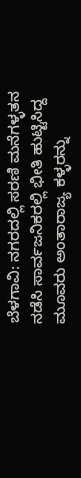ಬೆಳಗಾವಿ: ನಗರದಲ್ಲಿ ಸರಣಿ ಮನೆಗಳ್ಳತನ ನಡೆಸಿ ಸಾರ್ವಜನಿಕರಲ್ಲಿ ಭೀತಿ ಹುಟ್ಟಿಸಿದ್ದ ಮೂವರು ಅಂತಾರಾಜ್ಯ ಕಳ್ಳರನ್ನು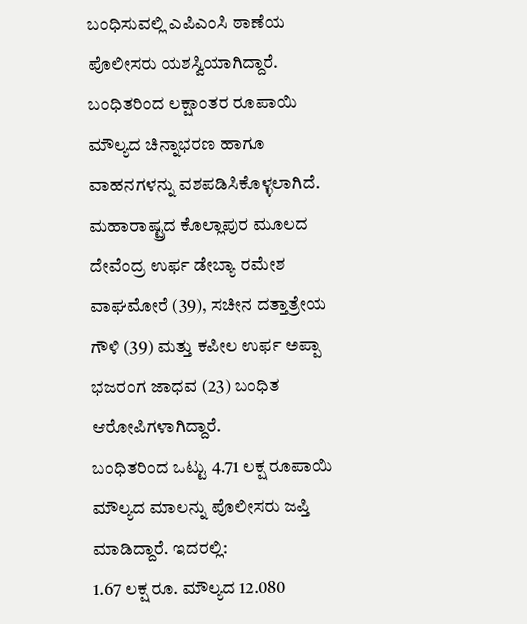ಬಂಧಿಸುವಲ್ಲಿ ಎಪಿಎಂಸಿ ಠಾಣೆಯ ಪೊಲೀಸರು ಯಶಸ್ವಿಯಾಗಿದ್ದಾರೆ. ಬಂಧಿತರಿಂದ ಲಕ್ಷಾಂತರ ರೂಪಾಯಿ ಮೌಲ್ಯದ ಚಿನ್ನಾಭರಣ ಹಾಗೂ ವಾಹನಗಳನ್ನು ವಶಪಡಿಸಿಕೊಳ್ಳಲಾಗಿದೆ.
ಮಹಾರಾಷ್ಟ್ರದ ಕೊಲ್ಲಾಪುರ ಮೂಲದ ದೇವೆಂದ್ರ ಉರ್ಫ ಡೇಬ್ಯಾ ರಮೇಶ ವಾಘಮೋರೆ (39), ಸಚೀನ ದತ್ತಾತ್ರೇಯ ಗೌಳಿ (39) ಮತ್ತು ಕಪೀಲ ಉರ್ಫ ಅಪ್ಪಾ ಭಜರಂಗ ಜಾಧವ (23) ಬಂಧಿತ ಆರೋಪಿಗಳಾಗಿದ್ದಾರೆ.
ಬಂಧಿತರಿಂದ ಒಟ್ಟು 4.71 ಲಕ್ಷ ರೂಪಾಯಿ ಮೌಲ್ಯದ ಮಾಲನ್ನು ಪೊಲೀಸರು ಜಪ್ತಿ ಮಾಡಿದ್ದಾರೆ. ಇದರಲ್ಲಿ:
1.67 ಲಕ್ಷ ರೂ. ಮೌಲ್ಯದ 12.080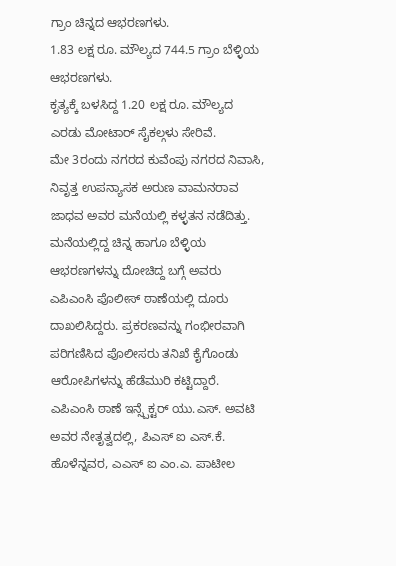ಗ್ರಾಂ ಚಿನ್ನದ ಆಭರಣಗಳು.
1.83 ಲಕ್ಷ ರೂ. ಮೌಲ್ಯದ 744.5 ಗ್ರಾಂ ಬೆಳ್ಳಿಯ ಆಭರಣಗಳು.
ಕೃತ್ಯಕ್ಕೆ ಬಳಸಿದ್ದ 1.20 ಲಕ್ಷ ರೂ. ಮೌಲ್ಯದ ಎರಡು ಮೋಟಾರ್ ಸೈಕಲ್ಗಳು ಸೇರಿವೆ.
ಮೇ 3ರಂದು ನಗರದ ಕುವೆಂಪು ನಗರದ ನಿವಾಸಿ, ನಿವೃತ್ತ ಉಪನ್ಯಾಸಕ ಅರುಣ ವಾಮನರಾವ ಜಾಧವ ಅವರ ಮನೆಯಲ್ಲಿ ಕಳ್ಳತನ ನಡೆದಿತ್ತು. ಮನೆಯಲ್ಲಿದ್ದ ಚಿನ್ನ ಹಾಗೂ ಬೆಳ್ಳಿಯ ಆಭರಣಗಳನ್ನು ದೋಚಿದ್ದ ಬಗ್ಗೆ ಅವರು ಎಪಿಎಂಸಿ ಪೊಲೀಸ್ ಠಾಣೆಯಲ್ಲಿ ದೂರು ದಾಖಲಿಸಿದ್ದರು. ಪ್ರಕರಣವನ್ನು ಗಂಭೀರವಾಗಿ ಪರಿಗಣಿಸಿದ ಪೊಲೀಸರು ತನಿಖೆ ಕೈಗೊಂಡು ಆರೋಪಿಗಳನ್ನು ಹೆಡೆಮುರಿ ಕಟ್ಟಿದ್ದಾರೆ.
ಎಪಿಎಂಸಿ ಠಾಣೆ ಇನ್ಸ್ಪೆಕ್ಟರ್ ಯು.ಎಸ್. ಅವಟಿ ಅವರ ನೇತೃತ್ವದಲ್ಲಿ, ಪಿಎಸ್ ಐ ಎಸ್.ಕೆ. ಹೊಳೆನ್ನವರ, ಎಎಸ್ ಐ ಎಂ.ಎ. ಪಾಟೀಲ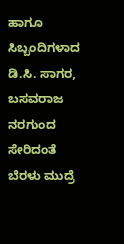ಹಾಗೂ ಸಿಬ್ಬಂದಿಗಳಾದ ಡಿ.ಸಿ. ಸಾಗರ, ಬಸವರಾಜ ನರಗುಂದ ಸೇರಿದಂತೆ ಬೆರಳು ಮುದ್ರೆ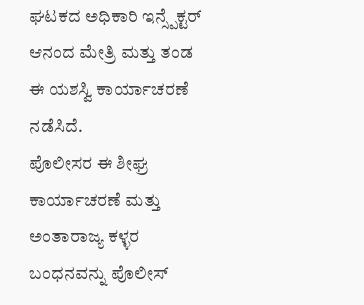ಘಟಕದ ಅಧಿಕಾರಿ ಇನ್ಸ್ಪೆಕ್ಟರ್ ಆನಂದ ಮೇತ್ರಿ ಮತ್ತು ತಂಡ ಈ ಯಶಸ್ವಿ ಕಾರ್ಯಾಚರಣೆ ನಡೆಸಿದೆ.
ಪೊಲೀಸರ ಈ ಶೀಘ್ರ ಕಾರ್ಯಾಚರಣೆ ಮತ್ತು ಅಂತಾರಾಜ್ಯ ಕಳ್ಳರ ಬಂಧನವನ್ನು ಪೊಲೀಸ್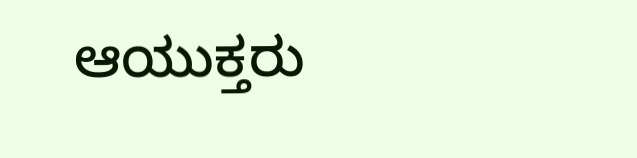ಆಯುಕ್ತರು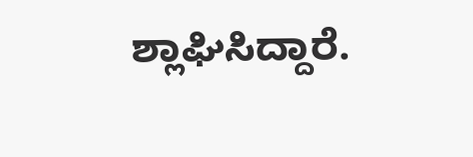ಶ್ಲಾಘಿಸಿದ್ದಾರೆ.